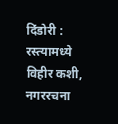दिंडोरी : रस्त्यामध्ये विहीर कशी, नगररचना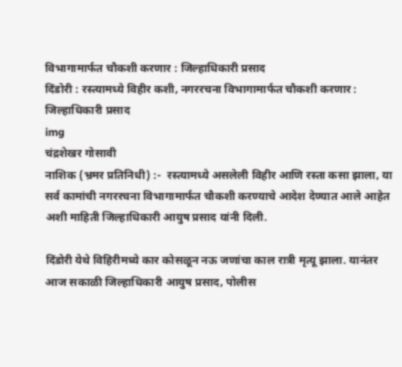विभागामार्फत चौकशी करणार : जिल्हाधिकारी प्रसाद
दिंडोरी : रस्त्यामध्ये विहीर कशी, नगररचना विभागामार्फत चौकशी करणार : जिल्हाधिकारी प्रसाद
img
चंद्रशेखर गोसावी
नाशिक (भ्रमर प्रतिनिधी) :-  रस्त्यामध्ये असलेली विहीर आणि रस्ता कसा झाला, या सर्व कामांची नगररचना विभागामार्फत चौकशी करण्याचे आदेश देण्यात आले आहेत अशी माहिती जिल्हाधिकारी आयुष प्रसाद यांनी दिली.

दिंडोरी येथे विहिरीमध्ये कार कोसळून नऊ जणांचा काल रात्री मृत्यू झाला. यानंतर आज सकाळी जिल्हाधिकारी आयुष प्रसाद, पोलीस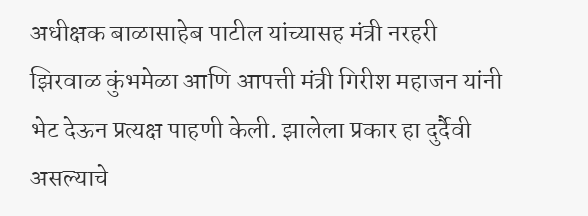अधीक्षक बाळासाहेब पाटील यांच्यासह मंत्री नरहरी झिरवाळ कुंभमेळा आणि आपत्ती मंत्री गिरीश महाजन यांनी भेट देऊन प्रत्यक्ष पाहणी केली. झालेला प्रकार हा दुर्दैवी असल्याचे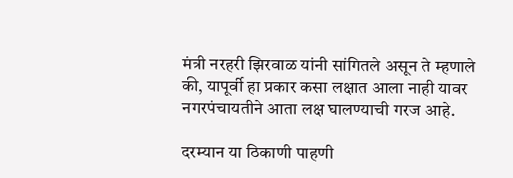मंत्री नरहरी झिरवाळ यांनी सांगितले असून ते म्हणाले की, यापूर्वी हा प्रकार कसा लक्षात आला नाही यावर नगरपंचायतीने आता लक्ष घालण्याची गरज आहे.

दरम्यान या ठिकाणी पाहणी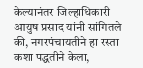केल्यानंतर जिल्हाधिकारी आयुष प्रसाद यांनी सांगितले की, नगरपंचायतीने हा रस्ता कशा पद्धतीने केला,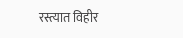रस्त्यात विहीर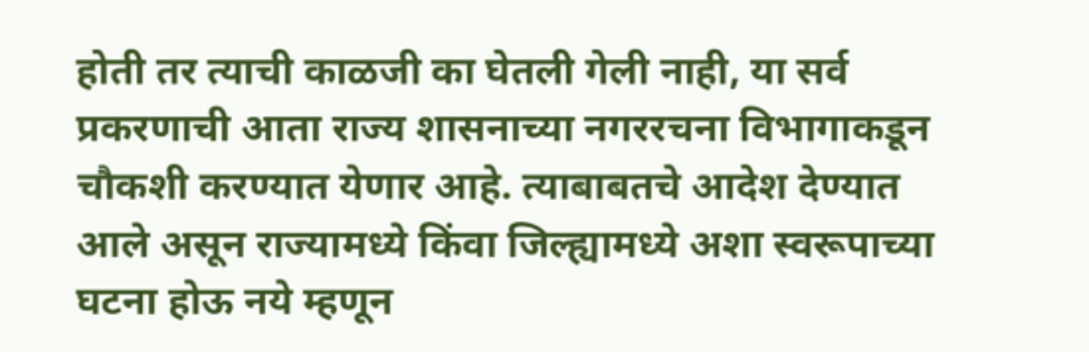होती तर त्याची काळजी का घेतली गेली नाही, या सर्व प्रकरणाची आता राज्य शासनाच्या नगररचना विभागाकडून चौकशी करण्यात येणार आहे. त्याबाबतचे आदेश देण्यात आले असून राज्यामध्ये किंवा जिल्ह्यामध्ये अशा स्वरूपाच्या घटना होऊ नये म्हणून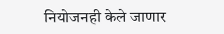नियोजनही केले जाणार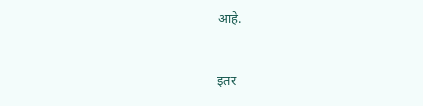आहे.


इतर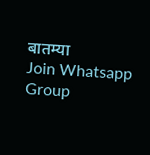बातम्या
Join Whatsapp Group